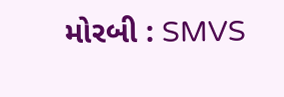મોરબી : SMVS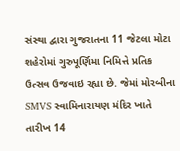સંસ્થા દ્વારા ગુજરાતના 11 જેટલા મોટા શહેરોમાં ગુરુપૂર્ણિમા નિમિત્તે પ્રતિક ઉત્સવ ઉજવાઇ રહ્યા છે. જેમાં મોરબીના SMVS સ્વામિનારાયણ મંદિર ખાતે તારીખ 14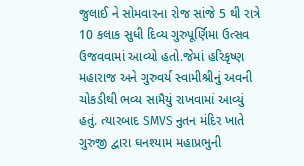જુલાઈ ને સોમવારના રોજ સાંજે 5 થી રાત્રે 10 કલાક સુધી દિવ્ય ગુરુપૂર્ણિમા ઉત્સવ ઉજવવામાં આવ્યો હતો.જેમાં હરિકૃષ્ણ મહારાજ અને ગુરુવર્ય સ્વામીશ્રીનું અવની ચોકડીથી ભવ્ય સામૈયું રાખવામાં આવ્યું હતું. ત્યારબાદ SMVS નુતન મંદિર ખાતે ગુરુજી દ્વારા ઘનશ્યામ મહાપ્રભુની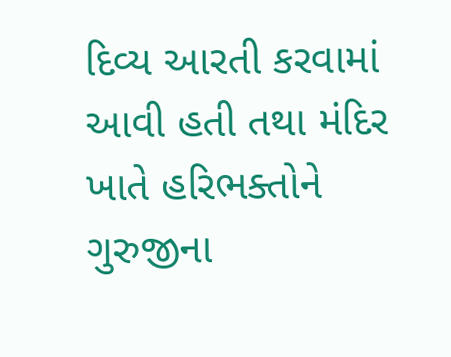દિવ્ય આરતી કરવામાં આવી હતી તથા મંદિર ખાતે હરિભક્તોને ગુરુજીના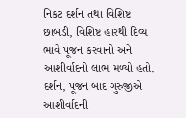નિકટ દર્શન તથા વિશિષ્ટ છાબડી, વિશિષ્ટ હારથી દિવ્ય ભાવે પૂજન કરવાનો અને આશીર્વાદનો લાભ મળ્યો હતો. દર્શન, પૂજન બાદ ગુરુજીએ આશીર્વાદની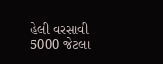હેલી વરસાવી 5000 જેટલા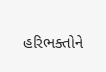હરિભક્તોને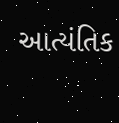આત્યંતિક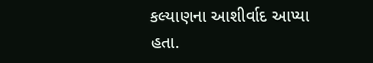કલ્યાણના આશીર્વાદ આપ્યા હતા.